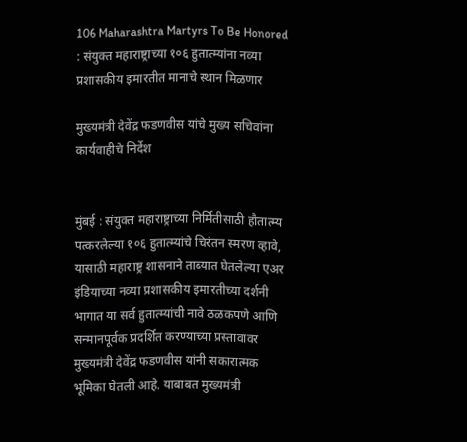106 Maharashtra Martyrs To Be Honored : संयुक्त महाराष्ट्राच्या १०६ हुतात्म्यांना नव्या प्रशासकीय इमारतीत मानाचे स्थान मिळणार

मुख्यमंत्री देवेंद्र फडणवीस यांचे मुख्य सचिवांना कार्यवाहीचे निर्देश


मुंबई : संयुक्त महाराष्ट्राच्या निर्मितीसाठी हौतात्म्य पत्करलेल्या १०६ हुतात्म्यांचे चिरंतन स्मरण व्हावे, यासाठी महाराष्ट्र शासनाने ताब्यात घेतलेल्या एअर इंडियाच्या नव्या प्रशासकीय इमारतीच्या दर्शनी भागात या सर्व हुतात्म्यांची नावे ठळकपणे आणि सन्मानपूर्वक प्रदर्शित करण्याच्या प्रस्तावावर मुख्यमंत्री देवेंद्र फडणवीस यांनी सकारात्मक भूमिका घेतली आहे. याबाबत मुख्यमंत्री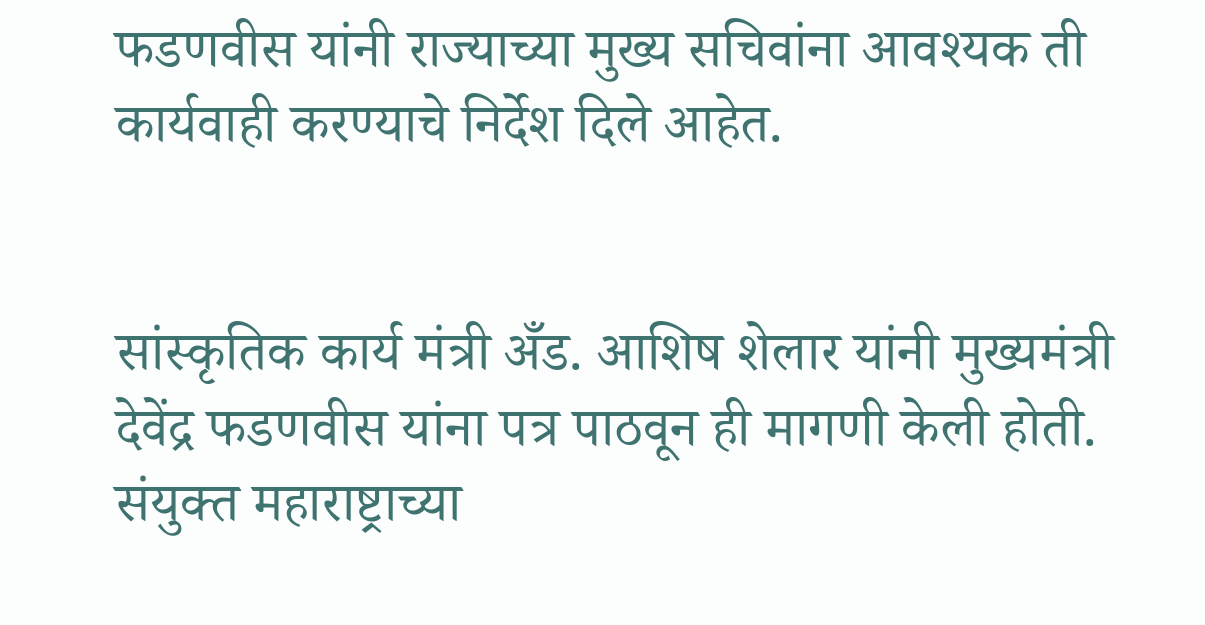फडणवीस यांनी राज्याच्या मुख्य सचिवांना आवश्यक ती कार्यवाही करण्याचे निर्देश दिले आहेत.


सांस्कृतिक कार्य मंत्री अँड. आशिष शेलार यांनी मुख्यमंत्री देवेंद्र फडणवीस यांना पत्र पाठवून ही मागणी केली होती. संयुक्त महाराष्ट्राच्या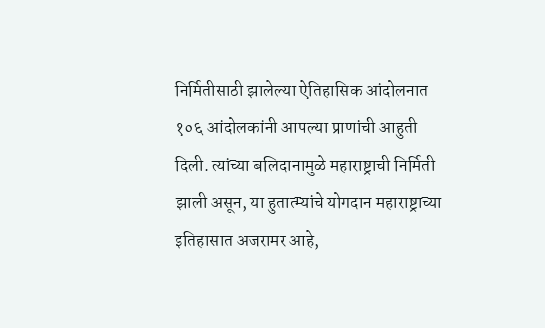निर्मितीसाठी झालेल्या ऐतिहासिक आंदोलनात १०६ आंदोलकांनी आपल्या प्राणांची आहुती दिली. त्यांच्या बलिदानामुळे महाराष्ट्राची निर्मिती झाली असून, या हुतात्म्यांचे योगदान महाराष्ट्राच्या इतिहासात अजरामर आहे,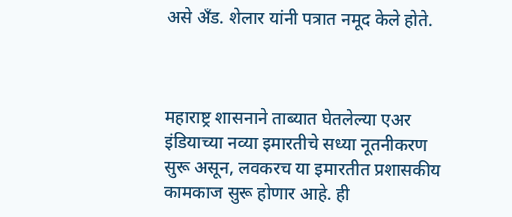असे अँड. शेलार यांनी पत्रात नमूद केले होते.



महाराष्ट्र शासनाने ताब्यात घेतलेल्या एअर इंडियाच्या नव्या इमारतीचे सध्या नूतनीकरण सुरू असून, लवकरच या इमारतीत प्रशासकीय कामकाज सुरू होणार आहे. ही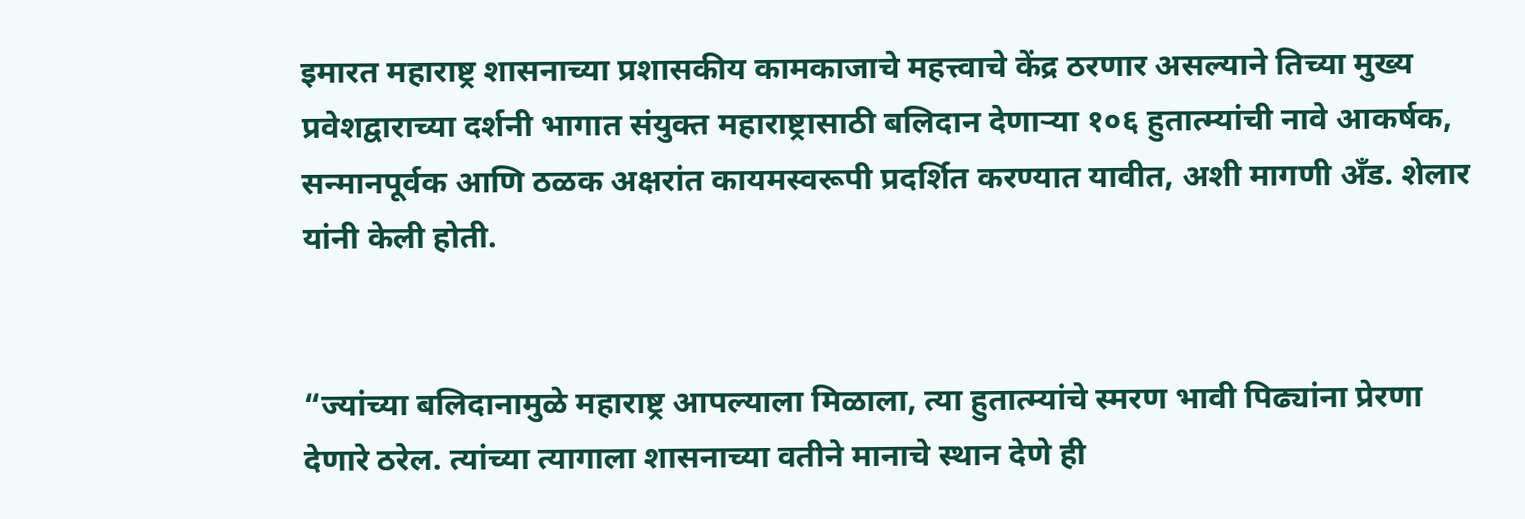इमारत महाराष्ट्र शासनाच्या प्रशासकीय कामकाजाचे महत्त्वाचे केंद्र ठरणार असल्याने तिच्या मुख्य प्रवेशद्वाराच्या दर्शनी भागात संयुक्त महाराष्ट्रासाठी बलिदान देणाऱ्या १०६ हुतात्म्यांची नावे आकर्षक, सन्मानपूर्वक आणि ठळक अक्षरांत कायमस्वरूपी प्रदर्शित करण्यात यावीत, अशी मागणी अँड. शेलार यांनी केली होती.


“ज्यांच्या बलिदानामुळे महाराष्ट्र आपल्याला मिळाला, त्या हुतात्म्यांचे स्मरण भावी पिढ्यांना प्रेरणा देणारे ठरेल. त्यांच्या त्यागाला शासनाच्या वतीने मानाचे स्थान देणे ही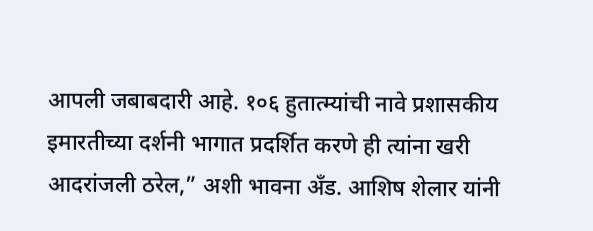आपली जबाबदारी आहे. १०६ हुतात्म्यांची नावे प्रशासकीय इमारतीच्या दर्शनी भागात प्रदर्शित करणे ही त्यांना खरी आदरांजली ठरेल,” अशी भावना अँड. आशिष शेलार यांनी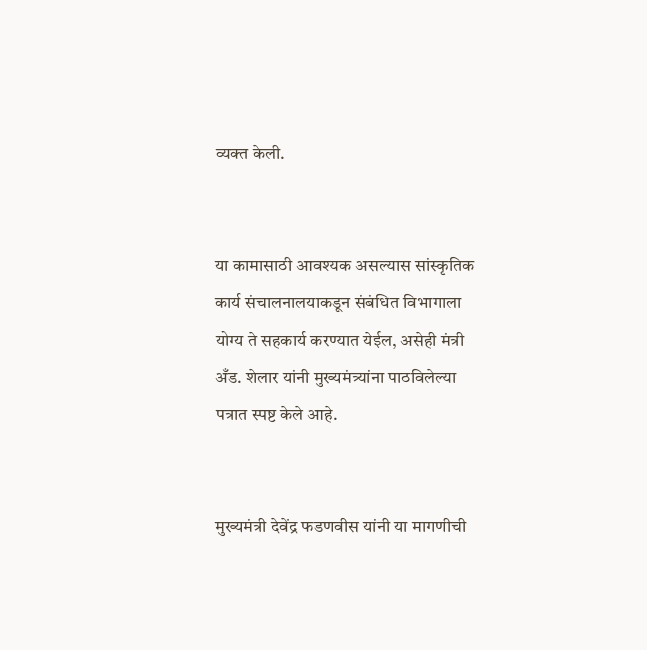व्यक्त केली.


या कामासाठी आवश्यक असल्यास सांस्कृतिक कार्य संचालनालयाकडून संबंधित विभागाला योग्य ते सहकार्य करण्यात येईल, असेही मंत्री अँड. शेलार यांनी मुख्यमंत्र्यांना पाठविलेल्या पत्रात स्पष्ट केले आहे.


मुख्यमंत्री देवेंद्र फडणवीस यांनी या मागणीची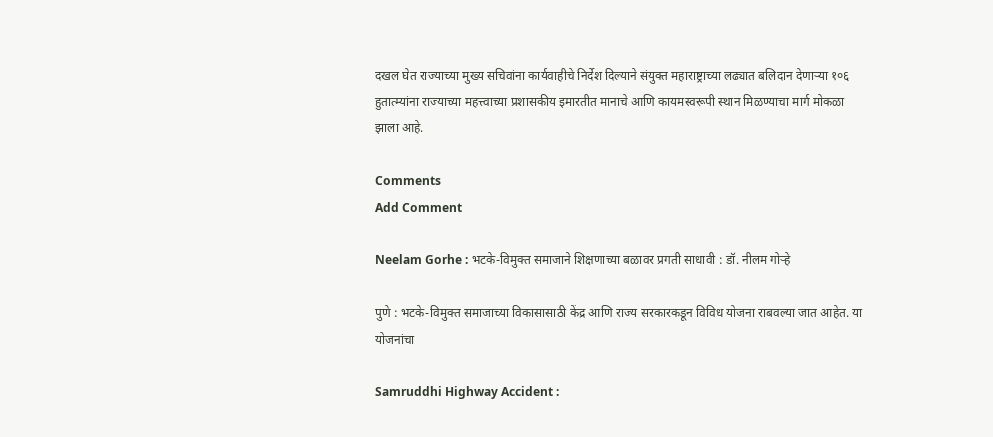दखल घेत राज्याच्या मुख्य सचिवांना कार्यवाहीचे निर्देश दिल्याने संयुक्त महाराष्ट्राच्या लढ्यात बलिदान देणाऱ्या १०६ हुतात्म्यांना राज्याच्या महत्त्वाच्या प्रशासकीय इमारतीत मानाचे आणि कायमस्वरूपी स्थान मिळण्याचा मार्ग मोकळा झाला आहे.

Comments
Add Comment

Neelam Gorhe : भटके-विमुक्त समाजाने शिक्षणाच्या बळावर प्रगती साधावी : डॉ. नीलम गोऱ्हे

पुणे : भटके-विमुक्त समाजाच्या विकासासाठी केंद्र आणि राज्य सरकारकडून विविध योजना राबवल्या जात आहेत. या योजनांचा

Samruddhi Highway Accident :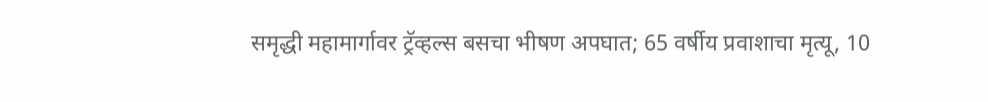समृद्धी महामार्गावर ट्रॅव्हल्स बसचा भीषण अपघात; 65 वर्षीय प्रवाशाचा मृत्यू, 10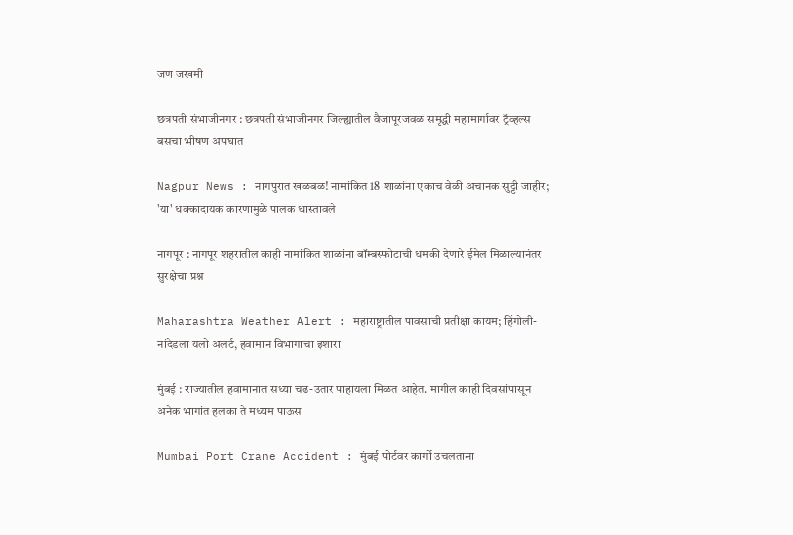जण जखमी

छत्रपती संभाजीनगर : छत्रपती संभाजीनगर जिल्ह्यातील वैजापूरजवळ समृद्धी महामार्गावर ट्रॅव्हल्स बसचा भीषण अपघात

Nagpur News : नागपुरात खळबळ! नामांकित 18 शाळांना एकाच वेळी अचानक सुट्टी जाहीर; 'या' धक्कादायक कारणामुळे पालक धास्तावले

नागपूर : नागपूर शहरातील काही नामांकित शाळांना बॉम्बस्फोटाची धमकी देणारे ईमेल मिळाल्यानंतर सुरक्षेचा प्रश्न

Maharashtra Weather Alert : महाराष्ट्रातील पावसाची प्रतीक्षा कायम; हिंगोली-नांदेडला यलो अलर्ट, हवामान विभागाचा इशारा

मुंबई : राज्यातील हवामानात सध्या चढ-उतार पाहायला मिळत आहेत. मागील काही दिवसांपासून अनेक भागांत हलका ते मध्यम पाऊस

Mumbai Port Crane Accident : मुंबई पोर्टवर कार्गो उचलताना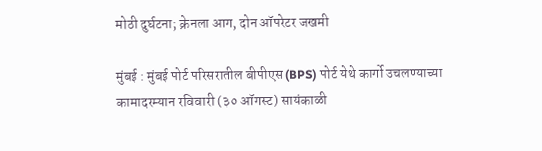मोठी दुर्घटना; क्रेनला आग, दोन ऑपरेटर जखमी

मुंबई : मुंबई पोर्ट परिसरातील बीपीएस (BPS) पोर्ट येथे कार्गो उचलण्याच्या कामादरम्यान रविवारी (३० ऑगस्ट) सायंकाळी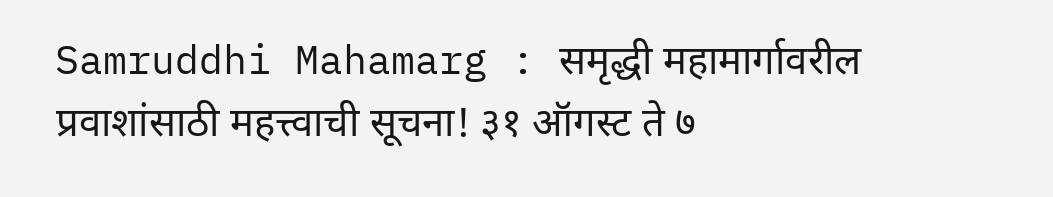Samruddhi Mahamarg : समृद्धी महामार्गावरील प्रवाशांसाठी महत्त्वाची सूचना! ३१ ऑगस्ट ते ७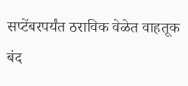सप्टेंबरपर्यंत ठराविक वेळेत वाहतूक बंद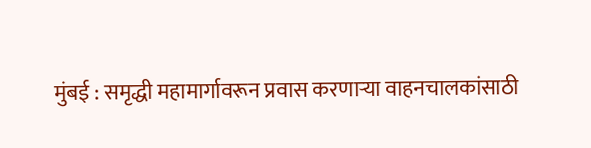मुंबई : समृद्धी महामार्गावरून प्रवास करणाऱ्या वाहनचालकांसाठी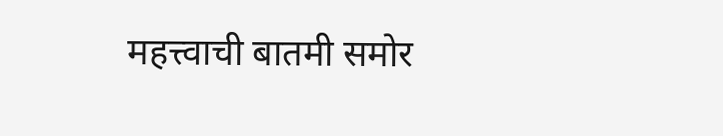महत्त्वाची बातमी समोर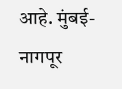आहे. मुंबई-नागपूर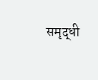समृद्धी